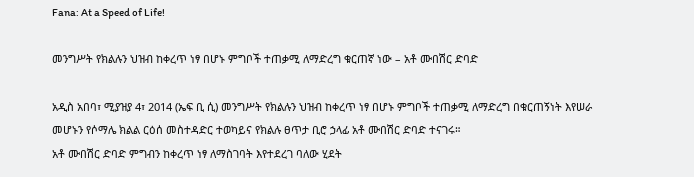Fana: At a Speed of Life!

መንግሥት የክልሉን ህዝብ ከቀረጥ ነፃ በሆኑ ምግቦች ተጠቃሚ ለማድረግ ቁርጠኛ ነው – አቶ ሙበሽር ድባድ

አዲስ አበባ፣ ሚያዝያ 4፣ 2014 (ኤፍ ቢ ሲ) መንግሥት የክልሉን ህዝብ ከቀረጥ ነፃ በሆኑ ምግቦች ተጠቃሚ ለማድረግ በቁርጠኝነት እየሠራ መሆኑን የሶማሌ ክልል ርዕሰ መስተዳድር ተወካይና የክልሉ ፀጥታ ቢሮ ኃላፊ አቶ ሙበሽር ድባድ ተናገሩ።
አቶ ሙበሽር ድባድ ምግብን ከቀረጥ ነፃ ለማስገባት እየተደረገ ባለው ሂደት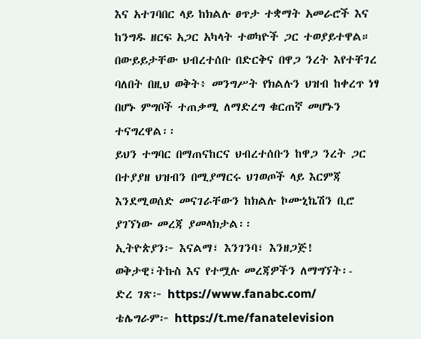እና አተገባበር ላይ ከክልሉ ፀጥታ ተቋማት አመራሮች እና ከንግዱ ዘርፍ አጋር አካላት ተወካዮች ጋር ተወያይተዋል።
በውይይታቸው ህብረተሰቡ በድርቅና በዋጋ ንረት እየተቸገረ ባለበት በዚህ ወቅት፥ መንግሥት የክልሉን ህዝብ ከቀረጥ ነፃ በሆኑ ምግቦች ተጠቃሚ ለማድረግ ቁርጠኛ መሆኑን ተናግረዋል፡፡
ይህን ተግባር በማጠናከርና ህብረተሰቡን ከዋጋ ንረት ጋር በተያያዘ ህዝብን በሚያማርሩ ህገወጦች ላይ እርምጃ እንደሚወሰድ መናገራቸውን ከክልሉ ኮሙኒኬሽን ቢሮ ያገኘነው መረጃ ያመላክታል፡፡
ኢትዮጵያን፦ እናልማ፣ እንገንባ፣ እንዘጋጅ!
ወቅታዊ፣ትኩስ እና የተሟሉ መረጃዎችን ለማግኘት፡-
ድረ ገጽ፦ https://www.fanabc.com/
ቴሌግራም፦ https://t.me/fanatelevision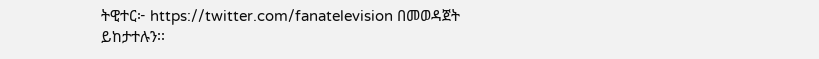ትዊተር፦ https://twitter.com/fanatelevision በመወዳጀት ይከታተሉን፡፡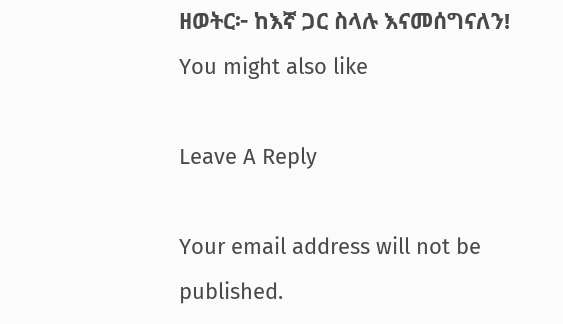ዘወትር፦ ከእኛ ጋር ስላሉ እናመሰግናለን!
You might also like

Leave A Reply

Your email address will not be published.